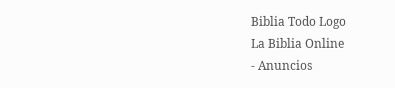Biblia Todo Logo
La Biblia Online
- Anuncios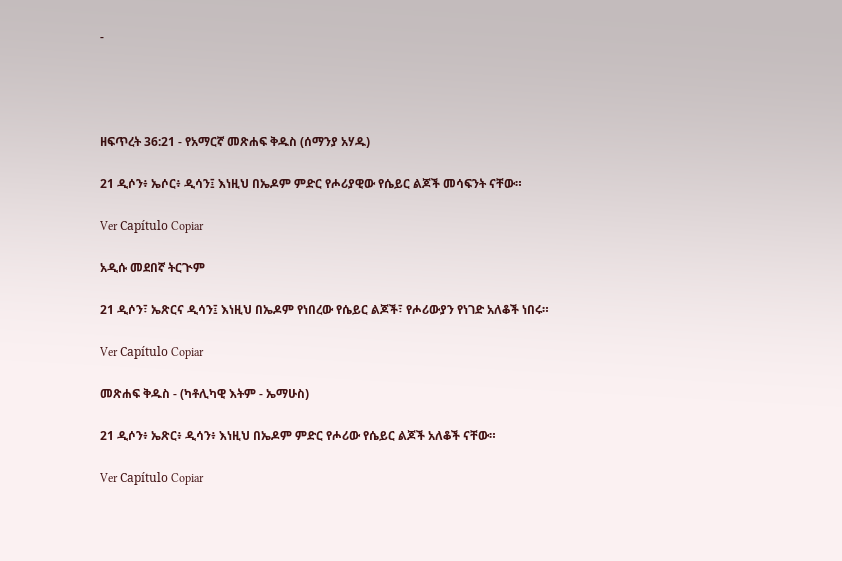-




ዘፍጥረት 36:21 - የአማርኛ መጽሐፍ ቅዱስ (ሰማንያ አሃዱ)

21 ዲሶን፥ ኤሶር፥ ዲሳን፤ እነዚህ በኤዶም ምድር የሖሪያዊው የሴይር ልጆች መሳፍንት ናቸው።

Ver Capítulo Copiar

አዲሱ መደበኛ ትርጒም

21 ዲሶን፣ ኤጽርና ዲሳን፤ እነዚህ በኤዶም የነበረው የሴይር ልጆች፣ የሖሪውያን የነገድ አለቆች ነበሩ።

Ver Capítulo Copiar

መጽሐፍ ቅዱስ - (ካቶሊካዊ እትም - ኤማሁስ)

21 ዲሶን፥ ኤጽር፥ ዲሳን፥ እነዚህ በኤዶም ምድር የሖሪው የሴይር ልጆች አለቆች ናቸው።

Ver Capítulo Copiar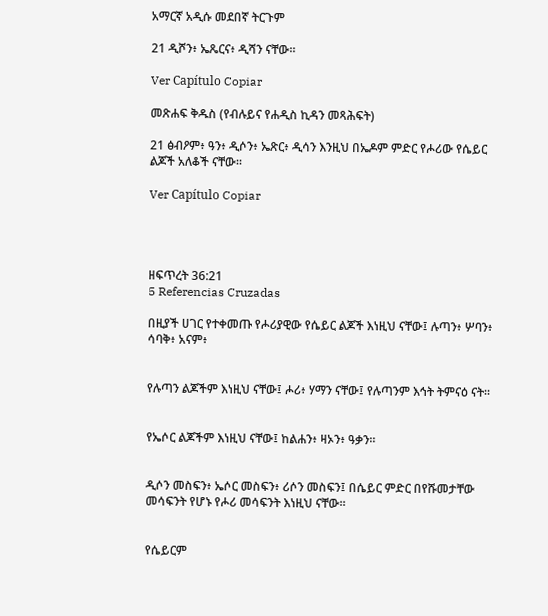አማርኛ አዲሱ መደበኛ ትርጉም

21 ዲሾን፥ ኤጼርና፥ ዲሻን ናቸው።

Ver Capítulo Copiar

መጽሐፍ ቅዱስ (የብሉይና የሐዲስ ኪዳን መጻሕፍት)

21 ፅብዖም፥ ዓን፥ ዲሶን፥ ኤጽር፥ ዲሳን እንዚህ በኤዶም ምድር የሖሪው የሴይር ልጆች አለቆች ናቸው።

Ver Capítulo Copiar




ዘፍጥረት 36:21
5 Referencias Cruzadas

በዚያች ሀገር የተቀመጡ የሖሪያዊው የሴይር ልጆች እነዚህ ናቸው፤ ሉጣን፥ ሦባን፥ ሳባቅ፥ አናም፥


የሉጣን ልጆችም እነዚህ ናቸው፤ ሖሪ፥ ሃማን ናቸው፤ የሉጣንም እኅት ትምናዕ ናት።


የኤሶር ልጆችም እነዚህ ናቸው፤ ከልሐን፥ ዛኦን፥ ዓቃን።


ዲሶን መስፍን፥ ኤሶር መስፍን፥ ሪሶን መስፍን፤ በሴይር ምድር በየሹመታቸው መሳፍንት የሆኑ የሖሪ መሳፍንት እነዚህ ናቸው።


የሴይርም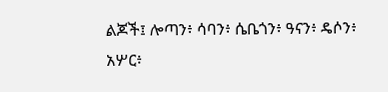ልጆች፤ ሎጣን፥ ሳባን፥ ሴቤጎን፥ ዓናን፥ ዴሶን፥ አሦር፥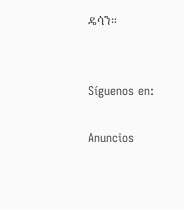ዴሳን።


Síguenos en:

Anuncios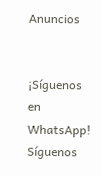Anuncios


¡Síguenos en WhatsApp! Síguenos